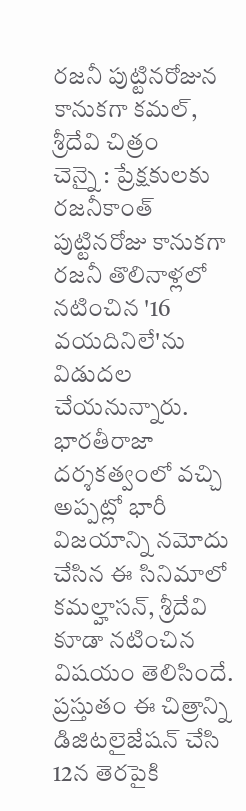రజనీ పుట్టినరోజున కానుకగా కమల్, శ్రీదేవి చిత్రం
చెన్నై : ప్రేక్షకులకు రజనీకాంత్ పుట్టినరోజు కానుకగా రజనీ తొలినాళ్లలో నటించిన '16 వయదినిలే'ను విడుదల చేయనున్నారు. భారతీరాజా దర్శకత్వంలో వచ్చి అప్పట్లో భారీ విజయాన్ని నమోదు చేసిన ఈ సినిమాలో కమల్హాసన్, శ్రీదేవి కూడా నటించిన విషయం తెలిసిందే. ప్రస్తుతం ఈ చిత్రాన్ని డిజిటలైజేషన్ చేసి 12న తెరపైకి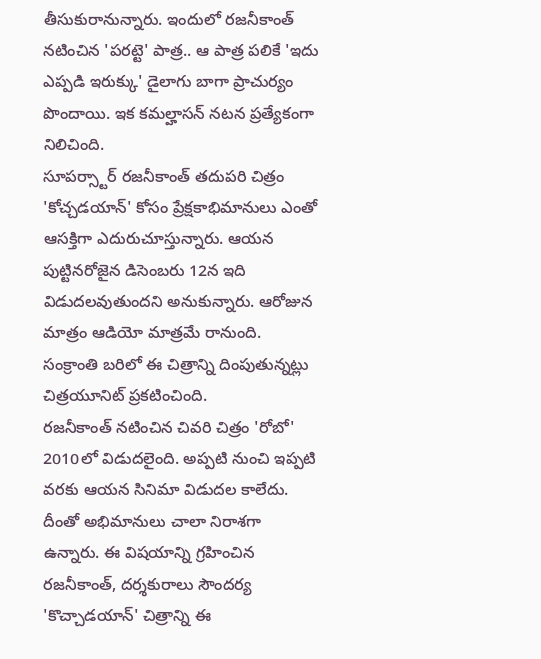తీసుకురానున్నారు. ఇందులో రజనీకాంత్ నటించిన 'పరట్టె' పాత్ర.. ఆ పాత్ర పలికే 'ఇదు ఎప్పడి ఇరుక్కు' డైలాగు బాగా ప్రాచుర్యం పొందాయి. ఇక కమల్హాసన్ నటన ప్రత్యేకంగా నిలిచింది.
సూపర్స్టార్ రజనీకాంత్ తదుపరి చిత్రం 'కోచ్చడయాన్' కోసం ప్రేక్షకాభిమానులు ఎంతో ఆసక్తిగా ఎదురుచూస్తున్నారు. ఆయన పుట్టినరోజైన డిసెంబరు 12న ఇది విడుదలవుతుందని అనుకున్నారు. ఆరోజున మాత్రం ఆడియో మాత్రమే రానుంది. సంక్రాంతి బరిలో ఈ చిత్రాన్ని దింపుతున్నట్లు చిత్రయూనిట్ ప్రకటించింది.
రజనీకాంత్ నటించిన చివరి చిత్రం 'రోబో' 2010లో విడుదలైంది. అప్పటి నుంచి ఇప్పటి వరకు ఆయన సినిమా విడుదల కాలేదు. దీంతో అభిమానులు చాలా నిరాశగా ఉన్నారు. ఈ విషయాన్ని గ్రహించిన రజనీకాంత్, దర్శకురాలు సౌందర్య 'కొచ్చాడయాన్' చిత్రాన్ని ఈ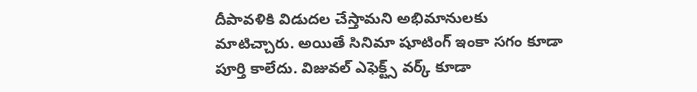దీపావళికి విడుదల చేస్తామని అభిమానులకు మాటిచ్చారు. అయితే సినిమా షూటింగ్ ఇంకా సగం కూడా పూర్తి కాలేదు. విజువల్ ఎఫెక్ట్స్ వర్క్ కూడా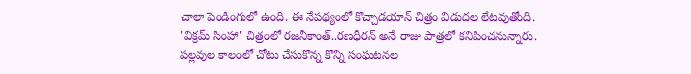చాలా పెండింగులో ఉంది. ఈ నేపథ్యంలో కొచ్చాడయాన్ చిత్రం విడుదల లేటవుతోంది.
'విక్రమ్ సింహా' చిత్రంలో రజనీకాంత్..రణధీరన్ అనే రాజు పాత్రలో కనిపించనున్నారు. పల్లవుల కాలంలో చోటు చేసుకొన్న కొన్ని సంఘటనల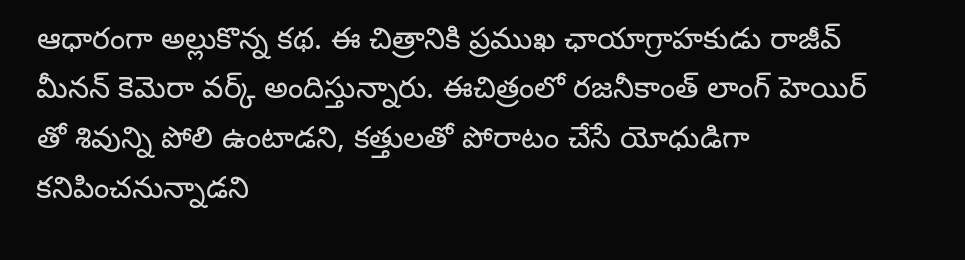ఆధారంగా అల్లుకొన్న కథ. ఈ చిత్రానికి ప్రముఖ ఛాయాగ్రాహకుడు రాజీవ్ మీనన్ కెమెరా వర్క్ అందిస్తున్నారు. ఈచిత్రంలో రజనీకాంత్ లాంగ్ హెయిర్ తో శివున్ని పోలి ఉంటాడని, కత్తులతో పోరాటం చేసే యోధుడిగా కనిపించనున్నాడని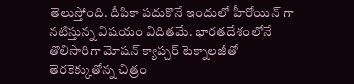తెలుస్తోంది. దీపికా పదుకొనే ఇందులో హీరోయిన్ గా నటిస్తున్న విషయం విదితమే. భారతదేశంలోనే తొలిసారిగా మోషన్ క్యాప్చర్ టెక్నాలజీతో తెరకెక్కుతోన్న చిత్రం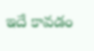ఇదే కావడం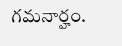గమనార్హం.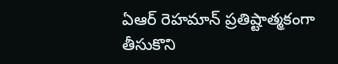ఏఆర్ రెహమాన్ ప్రతిష్టాత్మకంగా తీసుకొని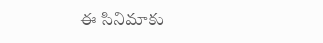ఈ సినిమాకు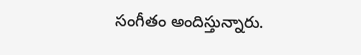సంగీతం అందిస్తున్నారు.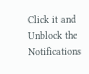Click it and Unblock the Notifications